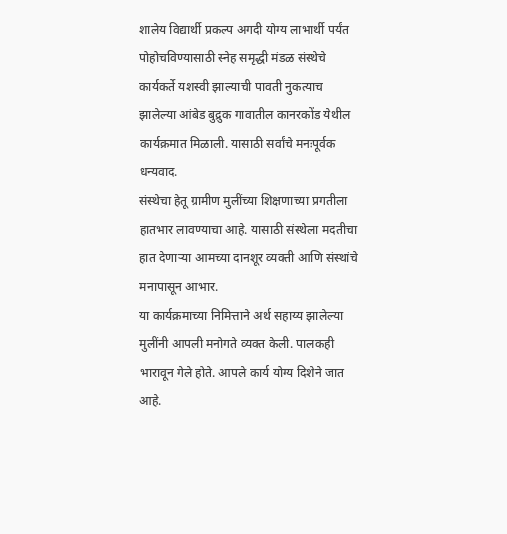शालेय विद्यार्थी प्रकल्प अगदी योग्य लाभार्थी पर्यंत पोहोचविण्यासाठी स्नेह समृद्धी मंडळ संस्थेचे कार्यकर्ते यशस्वी झाल्याची पावती नुकत्याच झालेल्या आंबेड बुद्रुक गावातील कानरकोंड येथील कार्यक्रमात मिळाली. यासाठी सर्वांचे मनःपूर्वक धन्यवाद.
संस्थेचा हेतू ग्रामीण मुलींच्या शिक्षणाच्या प्रगतीला हातभार लावण्याचा आहे. यासाठी संस्थेला मदतीचा हात देणाऱ्या आमच्या दानशूर व्यक्ती आणि संस्थांचे मनापासून आभार.
या कार्यक्रमाच्या निमित्ताने अर्थ सहाय्य झालेल्या मुलींनी आपली मनोगते व्यक्त केली. पालकही भारावून गेले होते. आपले कार्य योग्य दिशेने जात आहे.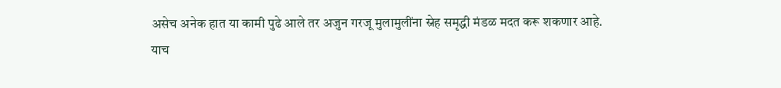असेच अनेक हात या कामी पुढे आले तर अजुन गरजू मुलामुलींना स्नेह समृद्धी मंडळ मदत करू शकणार आहे.
याच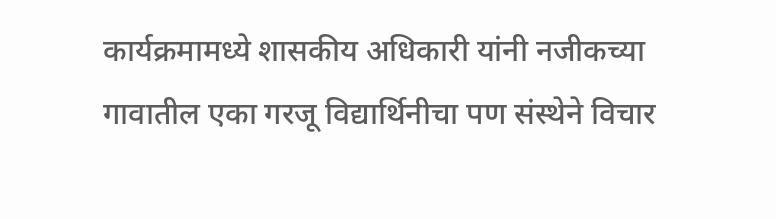कार्यक्रमामध्ये शासकीय अधिकारी यांनी नजीकच्या गावातील एका गरजू विद्यार्थिनीचा पण संस्थेने विचार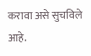करावा असे सुचविले आहे.